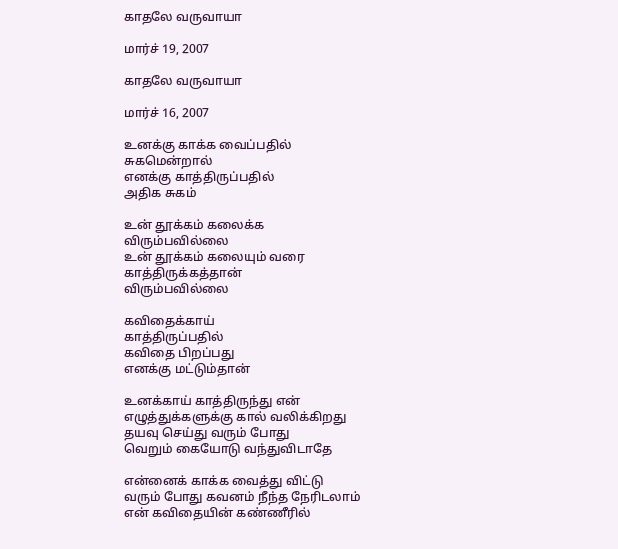காதலே வருவாயா

மார்ச் 19, 2007

காதலே வருவாயா

மார்ச் 16, 2007

உனக்கு காக்க வைப்பதில்
சுகமென்றால்
எனக்கு காத்திருப்பதில்
அதிக சுகம்

உன் தூக்கம் கலைக்க
விரும்பவில்லை
உன் தூக்கம் கலையும் வரை
காத்திருக்கத்தான்
விரும்பவில்லை

கவிதைக்காய்
காத்திருப்பதில்
கவிதை பிறப்பது
எனக்கு மட்டும்தான்

உனக்காய் காத்திருந்து என்
எழுத்துக்களுக்கு கால் வலிக்கிறது
தயவு செய்து வரும் போது
வெறும் கையோடு வந்துவிடாதே

என்னைக் காக்க வைத்து விட்டு
வரும் போது கவனம் நீந்த நேரிடலாம்
என் கவிதையின் கண்ணீரில்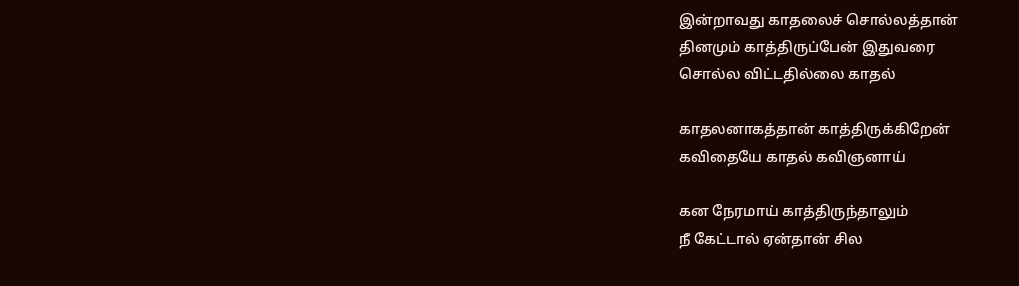இன்றாவது காதலைச் சொல்லத்தான்
தினமும் காத்திருப்பேன் இதுவரை
சொல்ல விட்டதில்லை காதல்

காதலனாகத்தான் காத்திருக்கிறேன்
கவிதையே காதல் கவிஞனாய்

கன நேரமாய் காத்திருந்தாலும்
நீ கேட்டால் ஏன்தான் சில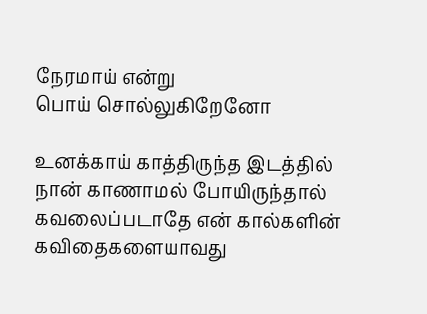நேரமாய் என்று
பொய் சொல்லுகிறேனோ

உனக்காய் காத்திருந்த இடத்தில்
நான் காணாமல் போயிருந்தால்
கவலைப்படாதே என் கால்களின்
கவிதைகளையாவது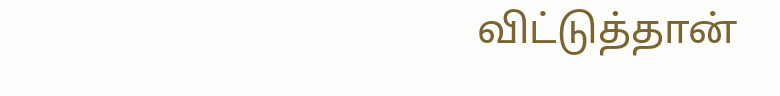விட்டுத்தான்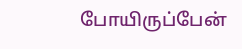போயிருப்பேன்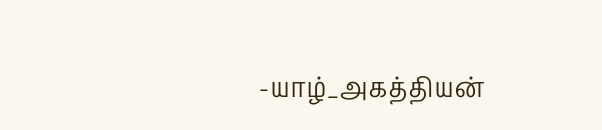-யாழ்_அகத்தியன்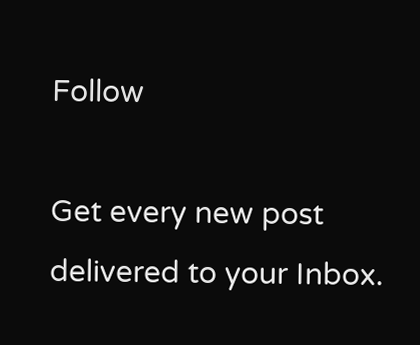Follow

Get every new post delivered to your Inbox.